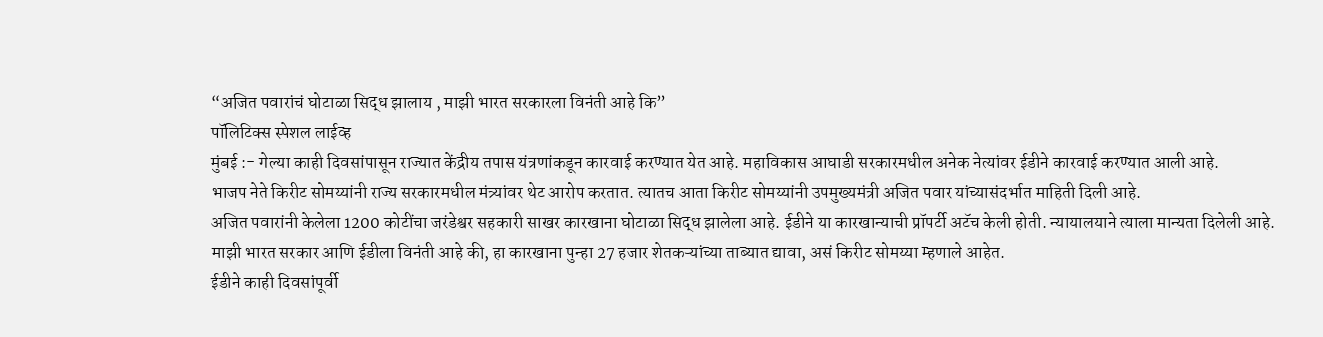“अजित पवारांचं घोटाळा सिद्ध झालाय , माझी भारत सरकारला विनंती आहे कि”
पॉलिटिक्स स्पेशल लाईव्ह
मुंबई :- गेल्या काही दिवसांपासून राज्यात केंद्रीय तपास यंत्रणांकडून कारवाई करण्यात येत आहे. महाविकास आघाडी सरकारमधील अनेक नेत्यांवर ईडीने कारवाई करण्यात आली आहे.
भाजप नेते किरीट सोमय्यांनी राज्य सरकारमधील मंत्र्यांवर थेट आरोप करतात. त्यातच आता किरीट सोमय्यांनी उपमुख्यमंत्री अजित पवार यांच्यासंदर्भात माहिती दिली आहे.
अजित पवारांनी केलेला 1200 कोटींचा जरंडेश्वर सहकारी साखर कारखाना घोटाळा सिद्ध झालेला आहे. ईडीने या कारखान्याची प्रॉपर्टी अटॅच केली होती. न्यायालयाने त्याला मान्यता दिलेली आहे. माझी भारत सरकार आणि ईडीला विनंती आहे की, हा कारखाना पुन्हा 27 हजार शेतकऱ्यांच्या ताब्यात द्यावा, असं किरीट सोमय्या म्हणाले आहेत.
ईडीने काही दिवसांपूर्वी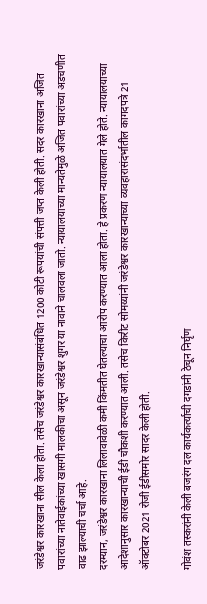जरंडेश्वर कारखाना सील केला होता. तसेच जरंडेश्वर कारखान्यासंबंधित 1200 कोटी रूपयांची संपत्ती जप्त केली होती. सदर कारखाना अजित पवारांच्या नातेवाईकांच्या खासगी मालकीचा असून जरंडेश्वर शुगर या नावाने चालवला जातो. न्यायालयाच्या मान्यतेमुळे अजित पवारांच्या अडचणीत वाढ झाल्याची चर्चा आहे.
दरम्यान, जरंडेश्वर कारखाना लिलावावेळी कमी किंमतीत घेतल्याचा आरोप करण्यात आला होता. हे प्रकरण न्यायालयात गेले होते. न्यायालयाच्या आदेशानुसार कारखान्याची ईडी चौकशी करण्यात आली. तसेच किरीट सोमय्यांनी जरंडेश्वर कारखान्याच्या व्यवहारासंदर्भातील कागदपत्रे 21 ऑक्टोबर 2021 रोजी ईडीसमोर सादर केली होती.

गोवंश तस्करांनी केली बजरंग दल कार्यकर्त्याची दगडांनी ठेचून निर्घृण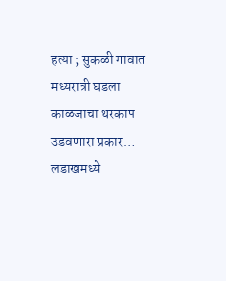हत्या ; सुकळी गावात मध्यरात्री घडला काळजाचा थरकाप उडवणारा प्रकार…
लडाखमध्ये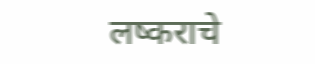लष्कराचे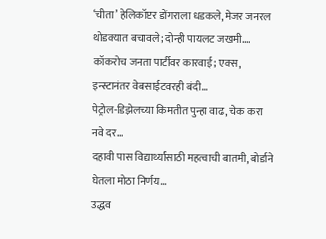‘चीता’ हेलिकॉप्टर डोंगराला धडकले, मेजर जनरल थोडक्यात बचावले; दोन्ही पायलट जखमी….
कॉकरोच जनता पार्टीवर कारवाई; एक्स, इन्स्टानंतर वेबसाईटवरही बंदी…
पेट्रोल-डिझेलच्या किमतीत पुन्हा वाढ, चेक करा नवे दर…
दहावी पास विद्यार्थ्यांसाठी महत्वाची बातमी, बोर्डाने घेतला मोठा निर्णय…
उद्धव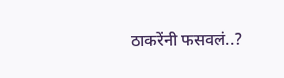ठाकरेंनी फसवलं..?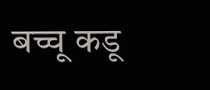बच्चू कडू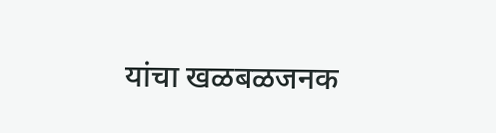यांचा खळबळजनक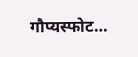गौप्यस्फोट…